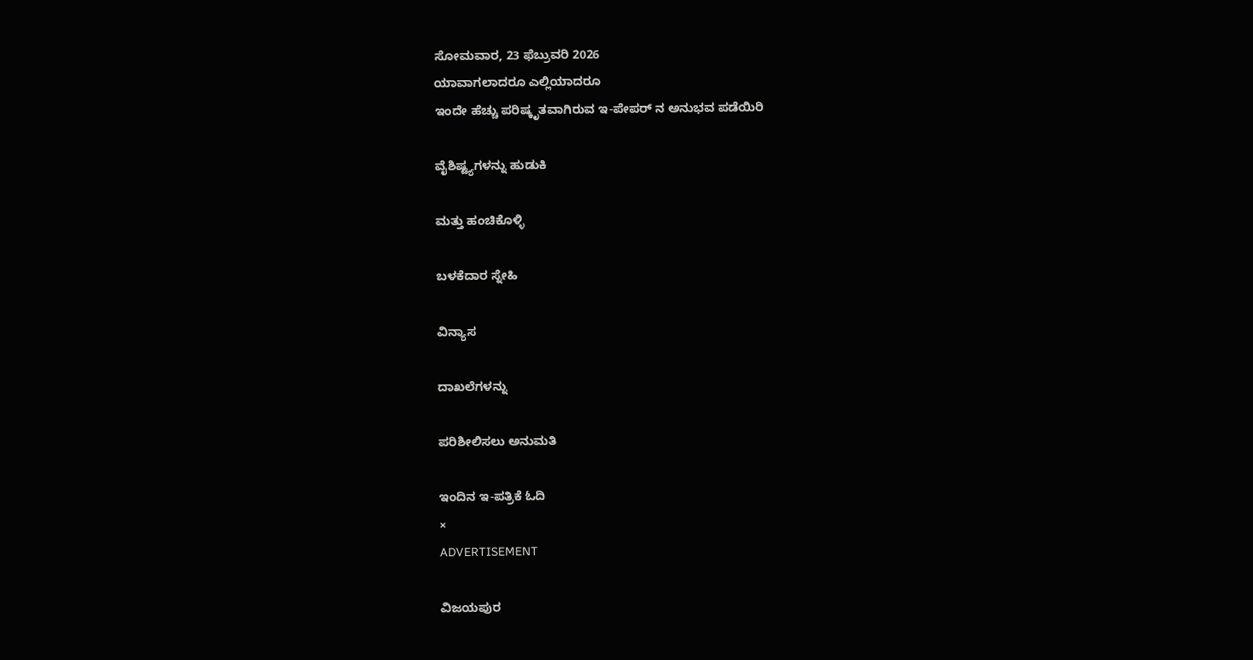ಸೋಮವಾರ, 23 ಫೆಬ್ರುವರಿ 2026
ಯಾವಾಗಲಾದರೂ ಎಲ್ಲಿಯಾದರೂ
ಇಂದೇ ಹೆಚ್ಚು ಪರಿಷ್ಕೃತವಾಗಿರುವ ಇ-ಪೇಪರ್ ನ ಅನುಭವ ಪಡೆಯಿರಿ

ವೈಶಿಷ್ಟ್ಯಗಳನ್ನು ಹುಡುಕಿ

ಮತ್ತು ಹಂಚಿಕೊಳ್ಳಿ

ಬಳಕೆದಾರ ಸ್ನೇಹಿ

ವಿನ್ಯಾಸ

ದಾಖಲೆಗಳನ್ನು

ಪರಿಶೀಲಿಸಲು ಅನುಮತಿ

ಇಂದಿನ ಇ-ಪತ್ರಿಕೆ ಓದಿ
×
ADVERTISEMENT

ವಿಜಯಪುರ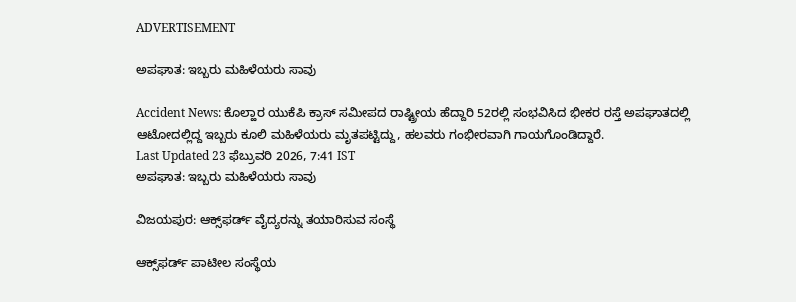ADVERTISEMENT

ಅಪಘಾತ: ಇಬ್ಬರು ಮಹಿಳೆಯರು ಸಾವು

Accident News: ಕೊಲ್ಹಾರ ಯುಕೆಪಿ ಕ್ರಾಸ್ ಸಮೀಪದ ರಾಷ್ಟ್ರೀಯ ಹೆದ್ದಾರಿ 52ರಲ್ಲಿ ಸಂಭವಿಸಿದ ಭೀಕರ ರಸ್ತೆ ಅಪಘಾತದಲ್ಲಿ ಆಟೋದಲ್ಲಿದ್ದ ಇಬ್ಬರು ಕೂಲಿ ಮಹಿಳೆಯರು ಮೃತಪಟ್ಟಿದ್ದು, ಹಲವರು ಗಂಭೀರವಾಗಿ ಗಾಯಗೊಂಡಿದ್ದಾರೆ.
Last Updated 23 ಫೆಬ್ರುವರಿ 2026, 7:41 IST
ಅಪಘಾತ: ಇಬ್ಬರು ಮಹಿಳೆಯರು ಸಾವು

ವಿಜಯಪುರ: ಆಕ್ಸ್‌ಫರ್ಡ್ ವೈದ್ಯರನ್ನು ತಯಾರಿಸುವ ಸಂಸ್ಥೆ

ಆಕ್ಸ್‌ಫರ್ಡ್ ಪಾಟೀಲ ಸಂಸ್ಥೆಯ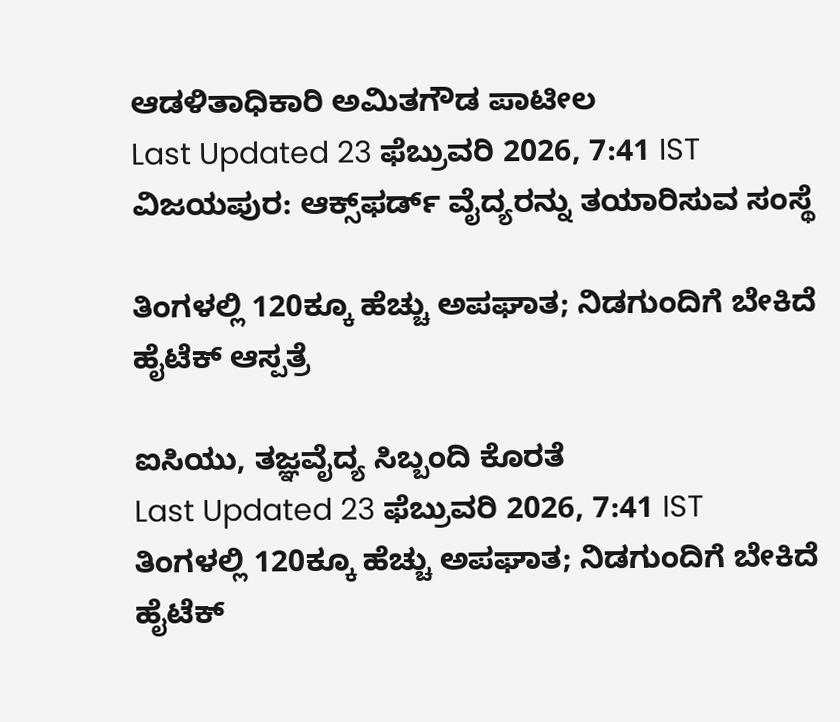ಆಡಳಿತಾಧಿಕಾರಿ ಅಮಿತಗೌಡ ಪಾಟೀಲ
Last Updated 23 ಫೆಬ್ರುವರಿ 2026, 7:41 IST
ವಿಜಯಪುರ: ಆಕ್ಸ್‌ಫರ್ಡ್ ವೈದ್ಯರನ್ನು ತಯಾರಿಸುವ ಸಂಸ್ಥೆ

ತಿಂಗಳಲ್ಲಿ 120ಕ್ಕೂ ಹೆಚ್ಚು ಅಪಘಾತ; ನಿಡಗುಂದಿಗೆ ಬೇಕಿದೆ ಹೈಟೆಕ್‌ ಆಸ್ಪತ್ರೆ

ಐಸಿಯು, ತಜ್ಞವೈದ್ಯ ಸಿಬ್ಬಂದಿ ಕೊರತೆ
Last Updated 23 ಫೆಬ್ರುವರಿ 2026, 7:41 IST
ತಿಂಗಳಲ್ಲಿ 120ಕ್ಕೂ ಹೆಚ್ಚು ಅಪಘಾತ; ನಿಡಗುಂದಿಗೆ ಬೇಕಿದೆ ಹೈಟೆಕ್‌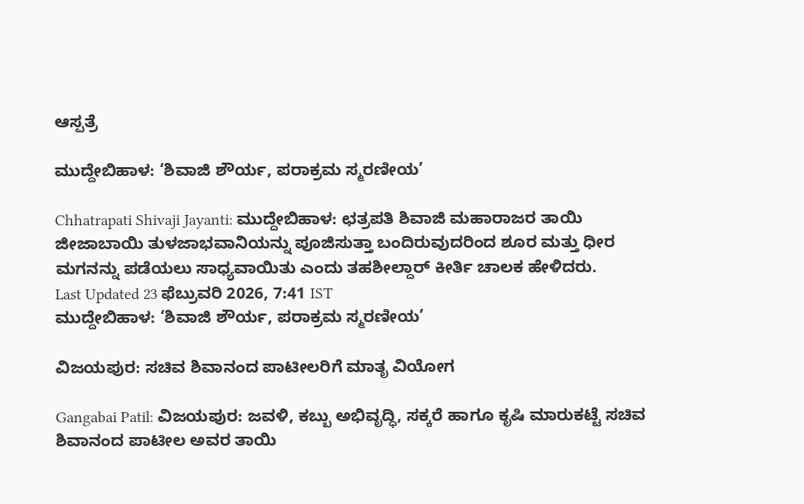ಆಸ್ಪತ್ರೆ

ಮುದ್ದೇಬಿಹಾಳ: ‘ಶಿವಾಜಿ ಶೌರ್ಯ, ಪರಾಕ್ರಮ ಸ್ಮರಣೀಯ’

Chhatrapati Shivaji Jayanti: ಮುದ್ದೇಬಿಹಾಳ: ಛತ್ರಪತಿ ಶಿವಾಜಿ ಮಹಾರಾಜರ ತಾಯಿ ಜೀಜಾಬಾಯಿ ತುಳಜಾಭವಾನಿಯನ್ನು ಪೂಜಿಸುತ್ತಾ ಬಂದಿರುವುದರಿಂದ ಶೂರ ಮತ್ತು ಧೀರ ಮಗನನ್ನು ಪಡೆಯಲು ಸಾಧ್ಯವಾಯಿತು ಎಂದು ತಹಶೀಲ್ದಾರ್‌ ಕೀರ್ತಿ ಚಾಲಕ ಹೇಳಿದರು.
Last Updated 23 ಫೆಬ್ರುವರಿ 2026, 7:41 IST
ಮುದ್ದೇಬಿಹಾಳ: ‘ಶಿವಾಜಿ ಶೌರ್ಯ, ಪರಾಕ್ರಮ ಸ್ಮರಣೀಯ’

ವಿಜಯಪುರ: ಸಚಿವ ಶಿವಾನಂದ ಪಾಟೀಲರಿಗೆ ಮಾತೃ ವಿಯೋಗ

Gangabai Patil: ವಿಜಯಪುರ: ಜವಳಿ, ಕಬ್ಬು ಅಭಿವೃದ್ಧಿ, ಸಕ್ಕರೆ ಹಾಗೂ ಕೃಷಿ ಮಾರುಕಟ್ಟೆ ಸಚಿವ ಶಿವಾನಂದ ಪಾಟೀಲ ಅವರ ತಾಯಿ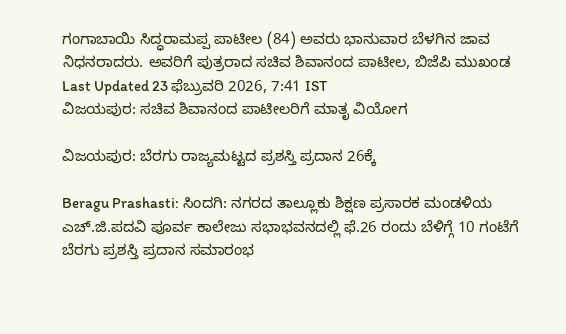ಗಂಗಾಬಾಯಿ ಸಿದ್ಧರಾಮಪ್ಪ ಪಾಟೀಲ (84) ಅವರು ಭಾನುವಾರ ಬೆಳಗಿನ ಜಾವ ನಿಧನರಾದರು. ಅವರಿಗೆ ಪುತ್ರರಾದ ಸಚಿವ ಶಿವಾನಂದ ಪಾಟೀಲ, ಬಿಜೆಪಿ ಮುಖಂಡ
Last Updated 23 ಫೆಬ್ರುವರಿ 2026, 7:41 IST
ವಿಜಯಪುರ: ಸಚಿವ ಶಿವಾನಂದ ಪಾಟೀಲರಿಗೆ ಮಾತೃ ವಿಯೋಗ

ವಿಜಯಪುರ: ಬೆರಗು ರಾಜ್ಯಮಟ್ಟದ ಪ್ರಶಸ್ತಿ ಪ್ರದಾನ 26ಕ್ಕೆ

Beragu Prashasti: ಸಿಂದಗಿ: ನಗರದ ತಾಲ್ಲೂಕು ಶಿಕ್ಷಣ ಪ್ರಸಾರಕ ಮಂಡಳಿಯ ಎಚ್.ಜಿ.ಪದವಿ ಪೂರ್ವ ಕಾಲೇಜು ಸಭಾಭವನದಲ್ಲಿ ಫೆ.26 ರಂದು ಬೆಳಿಗ್ಗೆ 10 ಗಂಟೆಗೆ ಬೆರಗು ಪ್ರಶಸ್ತಿ ಪ್ರದಾನ ಸಮಾರಂಭ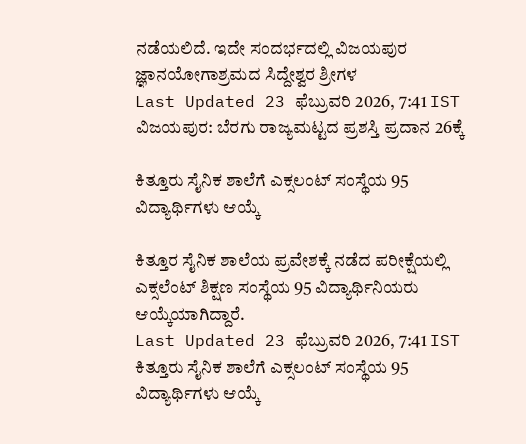ನಡೆಯಲಿದೆ. ಇದೇ ಸಂದರ್ಭದಲ್ಲಿ ವಿಜಯಪುರ ಜ್ಞಾನಯೋಗಾಶ್ರಮದ ಸಿದ್ದೇಶ್ವರ ಶ್ರೀಗಳ
Last Updated 23 ಫೆಬ್ರುವರಿ 2026, 7:41 IST
ವಿಜಯಪುರ: ಬೆರಗು ರಾಜ್ಯಮಟ್ಟದ ಪ್ರಶಸ್ತಿ ಪ್ರದಾನ 26ಕ್ಕೆ

ಕಿತ್ತೂರು ಸೈನಿಕ ಶಾಲೆಗೆ ಎಕ್ಸಲಂಟ್ ಸಂಸ್ಥೆಯ 95 ವಿದ್ಯಾರ್ಥಿಗಳು ಆಯ್ಕೆ

ಕಿತ್ತೂರ ಸೈನಿಕ ಶಾಲೆಯ ಪ್ರವೇಶಕ್ಕೆ ನಡೆದ ಪರೀಕ್ಷೆಯಲ್ಲಿ ಎಕ್ಸಲೆಂಟ್ ಶಿಕ್ಷಣ ಸಂಸ್ಥೆಯ 95 ವಿದ್ಯಾರ್ಥಿನಿಯರು ಆಯ್ಕೆಯಾಗಿದ್ದಾರೆ.
Last Updated 23 ಫೆಬ್ರುವರಿ 2026, 7:41 IST
ಕಿತ್ತೂರು ಸೈನಿಕ ಶಾಲೆಗೆ ಎಕ್ಸಲಂಟ್ ಸಂಸ್ಥೆಯ 95 ವಿದ್ಯಾರ್ಥಿಗಳು ಆಯ್ಕೆ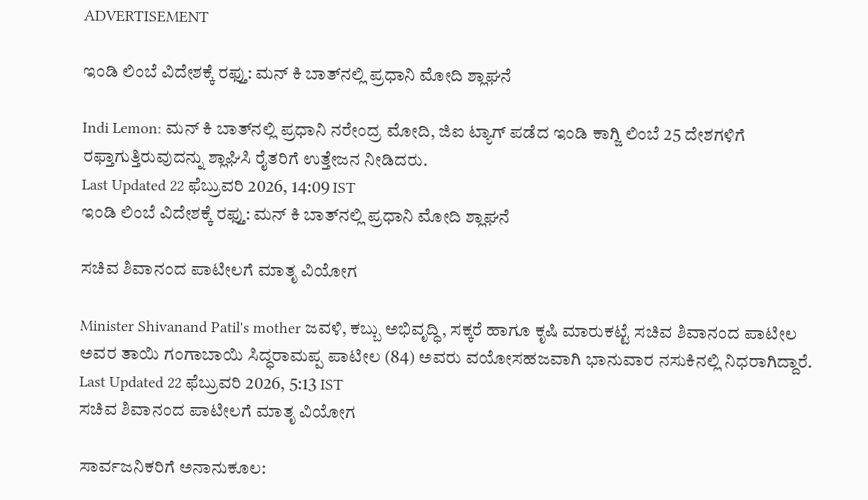ADVERTISEMENT

ಇಂಡಿ ಲಿಂಬೆ ವಿದೇಶಕ್ಕೆ ರಫ್ತು: ಮನ್‌ ಕಿ ಬಾತ್‌ನಲ್ಲಿ ಪ್ರಧಾನಿ ಮೋದಿ ಶ್ಲಾಘನೆ

Indi Lemon: ಮನ್ ಕಿ ಬಾತ್‌ನಲ್ಲಿ ಪ್ರಧಾನಿ ನರೇಂದ್ರ ಮೋದಿ, ಜಿಐ ಟ್ಯಾಗ್ ಪಡೆದ ಇಂಡಿ ಕಾಗ್ಜಿ ಲಿಂಬೆ 25 ದೇಶಗಳಿಗೆ ರಫ್ತಾಗುತ್ತಿರುವುದನ್ನು ಶ್ಲಾಘಿಸಿ ರೈತರಿಗೆ ಉತ್ತೇಜನ ನೀಡಿದರು.
Last Updated 22 ಫೆಬ್ರುವರಿ 2026, 14:09 IST
ಇಂಡಿ ಲಿಂಬೆ ವಿದೇಶಕ್ಕೆ ರಫ್ತು: ಮನ್‌ ಕಿ ಬಾತ್‌ನಲ್ಲಿ ಪ್ರಧಾನಿ ಮೋದಿ ಶ್ಲಾಘನೆ

ಸಚಿವ ಶಿವಾನಂದ ಪಾಟೀಲಗೆ ಮಾತೃ ವಿಯೋಗ

Minister Shivanand Patil's mother ಜವಳಿ, ಕಬ್ಬು ಅಭಿವೃದ್ಧಿ, ಸಕ್ಕರೆ ಹಾಗೂ ಕೃಷಿ ಮಾರುಕಟ್ಟೆ ಸಚಿವ ಶಿವಾನಂದ ಪಾಟೀಲ ಅವರ ತಾಯಿ ಗಂಗಾಬಾಯಿ ಸಿದ್ಧರಾಮಪ್ಪ ಪಾಟೀಲ (84) ಅವರು ವಯೋಸಹಜವಾಗಿ ಭಾನುವಾರ ನಸುಕಿನಲ್ಲಿ ನಿಧರಾಗಿದ್ದಾರೆ.
Last Updated 22 ಫೆಬ್ರುವರಿ 2026, 5:13 IST
ಸಚಿವ ಶಿವಾನಂದ ಪಾಟೀಲಗೆ ಮಾತೃ ವಿಯೋಗ

ಸಾರ್ವಜನಿಕರಿಗೆ ಅನಾನುಕೂಲ: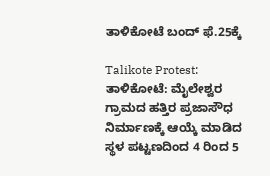ತಾಳಿಕೋಟೆ ಬಂದ್ ಫೆ.25ಕ್ಕೆ

Talikote Protest: ತಾಳಿಕೋಟೆ: ಮೈಲೇಶ್ವರ ಗ್ರಾಮದ ಹತ್ತಿರ ಪ್ರಜಾಸೌಧ ನಿರ್ಮಾಣಕ್ಕೆ ಆಯ್ಕೆ ಮಾಡಿದ ಸ್ಥಳ ಪಟ್ಟಣದಿಂದ 4 ರಿಂದ 5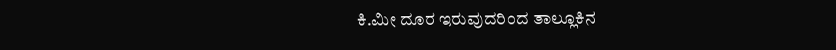ಕಿ.ಮೀ ದೂರ ಇರುವುದರಿಂದ ತಾಲ್ಲೂಕಿನ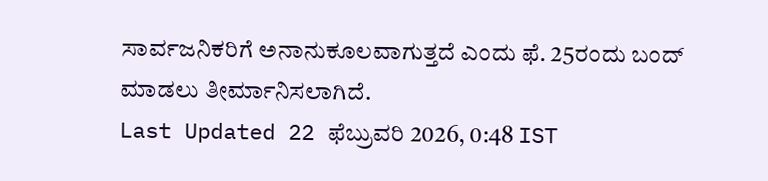ಸಾರ್ವಜನಿಕರಿಗೆ ಅನಾನುಕೂಲವಾಗುತ್ತದೆ ಎಂದು ಫೆ. 25ರಂದು ಬಂದ್ ಮಾಡಲು ತೀರ್ಮಾನಿಸಲಾಗಿದೆ.
Last Updated 22 ಫೆಬ್ರುವರಿ 2026, 0:48 IST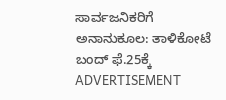ಸಾರ್ವಜನಿಕರಿಗೆ ಅನಾನುಕೂಲ: ತಾಳಿಕೋಟೆ ಬಂದ್ ಫೆ.25ಕ್ಕೆ
ADVERTISEMENT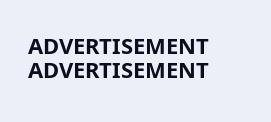ADVERTISEMENT
ADVERTISEMENT